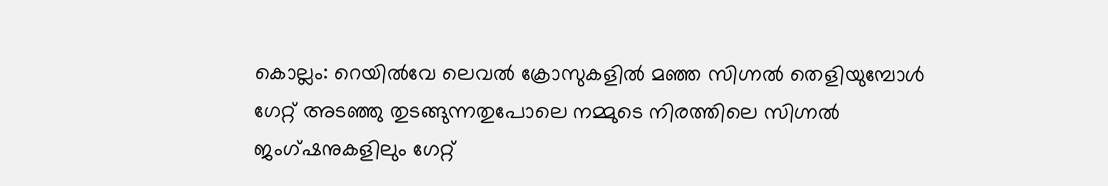കൊല്ലം: റെയിൽവേ ലെവൽ ക്രോസുകളിൽ മഞ്ഞ സിഗ്നൽ തെളിയുമ്പോൾ ഗേറ്റ് അടഞ്ഞു തുടങ്ങുന്നതുപോലെ നമ്മുടെ നിരത്തിലെ സിഗ്നൽ ജംഗ്ഷനുകളിലും ഗേറ്റ്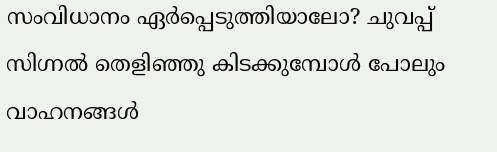സംവിധാനം ഏർപ്പെടുത്തിയാലോ? ചുവപ്പ് സിഗ്നൽ തെളിഞ്ഞു കിടക്കുമ്പോൾ പോലും വാഹനങ്ങൾ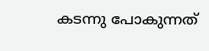കടന്നു പോകുന്നത്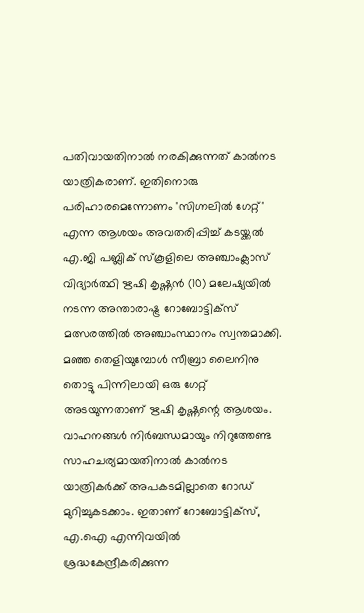പതിവായതിനാൽ നരകിക്കുന്നത് കാൽനട യാത്രികരാണ്. ഇതിനൊരു പരിഹാരമെന്നോണം 'സിഗ്നലിൽ ഗേറ്റ്' എന്ന ആശയം അവതരിപ്പിച്ച് കടയ്ക്കൽ എ.ജി പബ്ലിക് സ്കൂളിലെ അഞ്ചാംക്ലാസ് വിദ്യാർത്ഥി ഋഷി കൃഷ്ണൻ (10) മലേഷ്യയിൽ നടന്ന അന്താരാഷ്ട്ര റോബോട്ടിക്സ് മത്സരത്തിൽ അഞ്ചാംസ്ഥാനം സ്വന്തമാക്കി.
മഞ്ഞ തെളിയുമ്പോൾ സീബ്രാ ലൈനിനു തൊട്ടു പിന്നിലായി ഒരു ഗേറ്റ് അടയുന്നതാണ് ഋഷി കൃഷ്ണന്റെ ആശയം. വാഹനങ്ങൾ നിർബന്ധമായും നിറുത്തേണ്ട സാഹചര്യമായതിനാൽ കാൽനട യാത്രികർക്ക് അപകടമില്ലാതെ റോഡ് മുറിച്ചുകടക്കാം. ഇതാണ് റോബോട്ടിക്സ്, എ.ഐ എന്നിവയിൽ ശ്രദ്ധകേന്ദ്രീകരിക്കുന്ന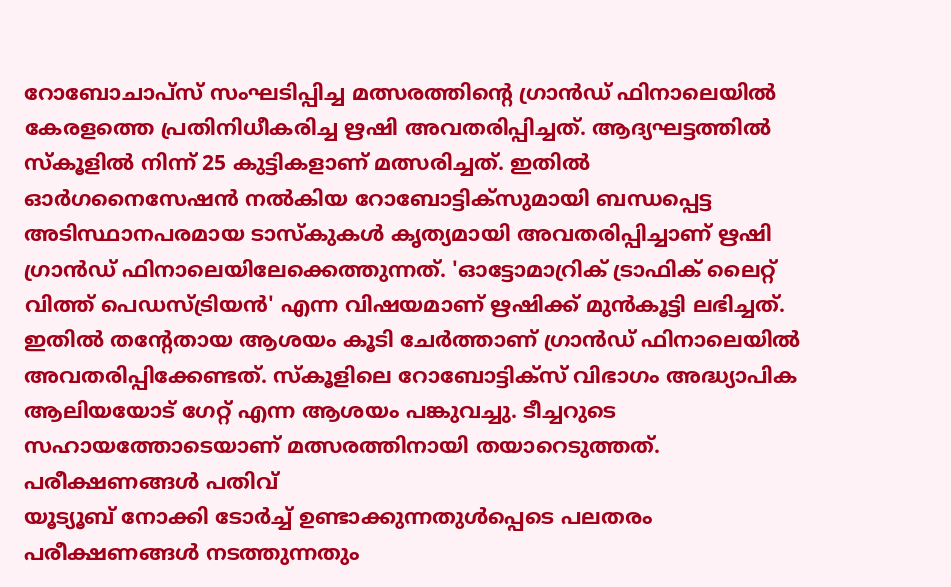റോബോചാപ്സ് സംഘടിപ്പിച്ച മത്സരത്തിന്റെ ഗ്രാൻഡ് ഫിനാലെയിൽ കേരളത്തെ പ്രതിനിധീകരിച്ച ഋഷി അവതരിപ്പിച്ചത്. ആദ്യഘട്ടത്തിൽ സ്കൂളിൽ നിന്ന് 25 കുട്ടികളാണ് മത്സരിച്ചത്. ഇതിൽ ഓർഗനൈസേഷൻ നൽകിയ റോബോട്ടിക്സുമായി ബന്ധപ്പെട്ട അടിസ്ഥാനപരമായ ടാസ്കുകൾ കൃത്യമായി അവതരിപ്പിച്ചാണ് ഋഷി ഗ്രാൻഡ് ഫിനാലെയിലേക്കെത്തുന്നത്. 'ഓട്ടോമാറ്രിക് ട്രാഫിക് ലൈറ്റ് വിത്ത് പെഡസ്ട്രിയൻ' എന്ന വിഷയമാണ് ഋഷിക്ക് മുൻകൂട്ടി ലഭിച്ചത്. ഇതിൽ തന്റേതായ ആശയം കൂടി ചേർത്താണ് ഗ്രാൻഡ് ഫിനാലെയിൽ അവതരിപ്പിക്കേണ്ടത്. സ്കൂളിലെ റോബോട്ടിക്സ് വിഭാഗം അദ്ധ്യാപിക ആലിയയോട് ഗേറ്റ് എന്ന ആശയം പങ്കുവച്ചു. ടീച്ചറുടെ സഹായത്തോടെയാണ് മത്സരത്തിനായി തയാറെടുത്തത്.
പരീക്ഷണങ്ങൾ പതിവ്
യൂട്യൂബ് നോക്കി ടോർച്ച് ഉണ്ടാക്കുന്നതുൾപ്പെടെ പലതരം പരീക്ഷണങ്ങൾ നടത്തുന്നതും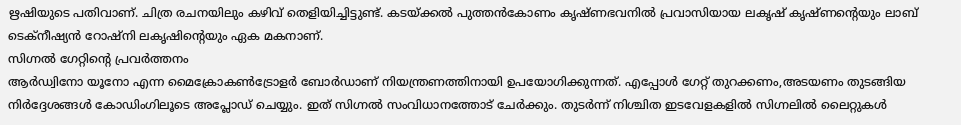ഋഷിയുടെ പതിവാണ്. ചിത്ര രചനയിലും കഴിവ് തെളിയിച്ചിട്ടുണ്ട്. കടയ്ക്കൽ പുത്തൻകോണം കൃഷ്ണഭവനിൽ പ്രവാസിയായ ലകൃഷ് കൃഷ്ണന്റെയും ലാബ് ടെക്നീഷ്യൻ റോഷ്നി ലകൃഷിന്റെയും ഏക മകനാണ്.
സിഗ്നൽ ഗേറ്റിന്റെ പ്രവർത്തനം
ആർഡ്വിനോ യൂനോ എന്ന മൈക്രോകൺട്രോളർ ബോർഡാണ് നിയന്ത്രണത്തിനായി ഉപയോഗിക്കുന്നത്. എപ്പോൾ ഗേറ്റ് തുറക്കണം,അടയണം തുടങ്ങിയ നിർദ്ദേശങ്ങൾ കോഡിംഗിലൂടെ അപ്ലോഡ് ചെയ്യും. ഇത് സിഗ്നൽ സംവിധാനത്തോട് ചേർക്കും. തുടർന്ന് നിശ്ചിത ഇടവേളകളിൽ സിഗ്നലിൽ ലൈറ്റുകൾ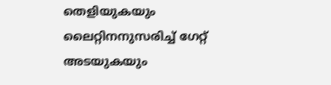തെളിയുകയും ലൈറ്റിനനുസരിച്ച് ഗേറ്റ് അടയുകയും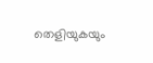തെളിയുകയും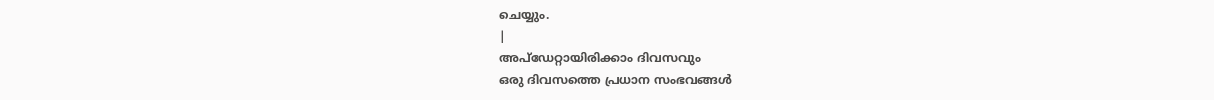ചെയ്യും.
|
അപ്ഡേറ്റായിരിക്കാം ദിവസവും
ഒരു ദിവസത്തെ പ്രധാന സംഭവങ്ങൾ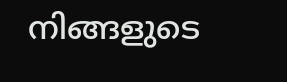നിങ്ങളുടെ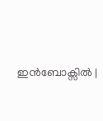ഇൻബോക്സിൽ |